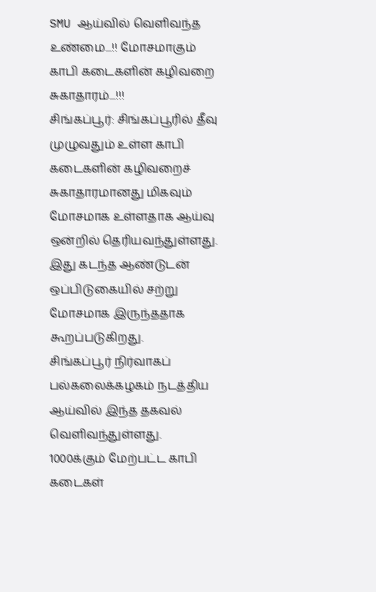SMU ஆய்வில் வெளிவந்த உண்மை...!! மோசமாகும் காபி கடைகளின் கழிவறை சுகாதாரம்...!!!
சிங்கப்பூர்: சிங்கப்பூரில் தீவு முழுவதும் உள்ள காபி கடைகளின் கழிவறைச் சுகாதாரமானது மிகவும் மோசமாக உள்ளதாக ஆய்வு ஒன்றில் தெரியவந்துள்ளது.
இது கடந்த ஆண்டுடன் ஒப்பிடுகையில் சற்று மோசமாக இருந்ததாக கூறப்படுகிறது.
சிங்கப்பூர் நிர்வாகப் பல்கலைக்கழகம் நடத்திய ஆய்வில் இந்த தகவல் வெளிவந்துள்ளது.
1000க்கும் மேற்பட்ட காபி கடைகள்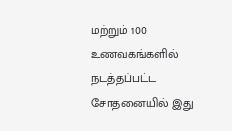மற்றும் 100 உணவகங்களில் நடத்தப்பட்ட சோதனையில் இது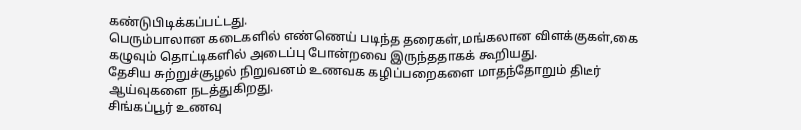கண்டுபிடிக்கப்பட்டது.
பெரும்பாலான கடைகளில் எண்ணெய் படிந்த தரைகள்,மங்கலான விளக்குகள்,கை கழுவும் தொட்டிகளில் அடைப்பு போன்றவை இருந்ததாகக் கூறியது.
தேசிய சுற்றுச்சூழல் நிறுவனம் உணவக கழிப்பறைகளை மாதந்தோறும் திடீர் ஆய்வுகளை நடத்துகிறது.
சிங்கப்பூர் உணவு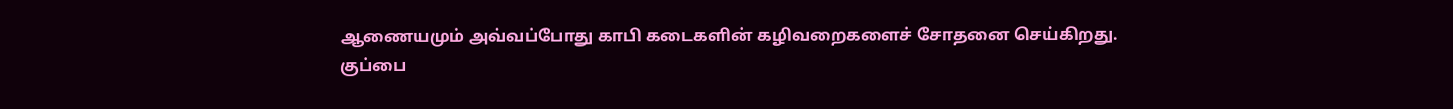ஆணையமும் அவ்வப்போது காபி கடைகளின் கழிவறைகளைச் சோதனை செய்கிறது.
குப்பை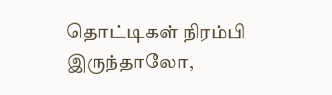தொட்டிகள் நிரம்பி இருந்தாலோ,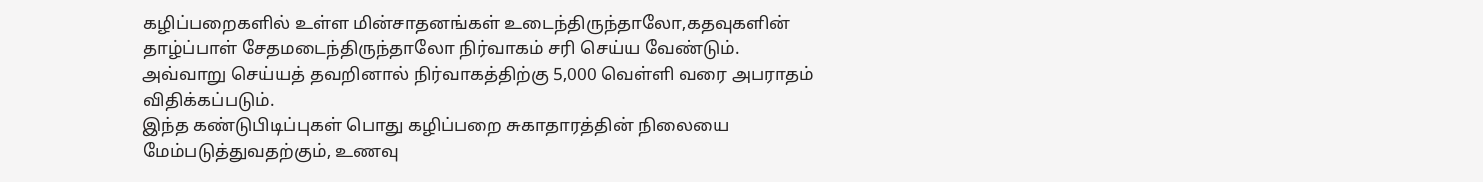கழிப்பறைகளில் உள்ள மின்சாதனங்கள் உடைந்திருந்தாலோ,கதவுகளின் தாழ்ப்பாள் சேதமடைந்திருந்தாலோ நிர்வாகம் சரி செய்ய வேண்டும்.
அவ்வாறு செய்யத் தவறினால் நிர்வாகத்திற்கு 5,000 வெள்ளி வரை அபராதம் விதிக்கப்படும்.
இந்த கண்டுபிடிப்புகள் பொது கழிப்பறை சுகாதாரத்தின் நிலையை மேம்படுத்துவதற்கும், உணவு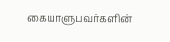கையாளுபவர்களின்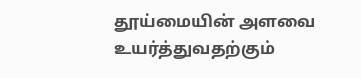தூய்மையின் அளவை உயர்த்துவதற்கும்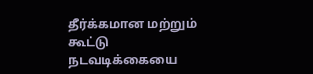தீர்க்கமான மற்றும் கூட்டு நடவடிக்கையை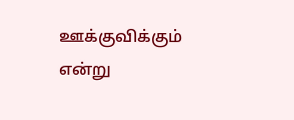ஊக்குவிக்கும் என்று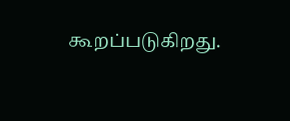கூறப்படுகிறது.